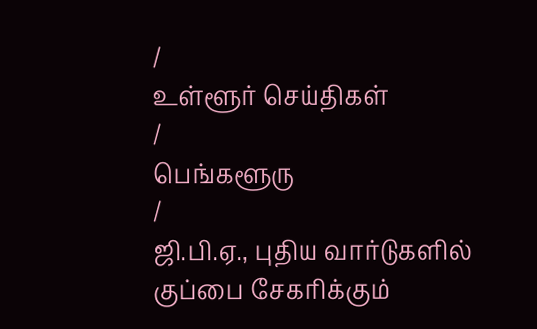/
உள்ளூர் செய்திகள்
/
பெங்களூரு
/
ஜி.பி.ஏ., புதிய வார்டுகளில் குப்பை சேகரிக்கும்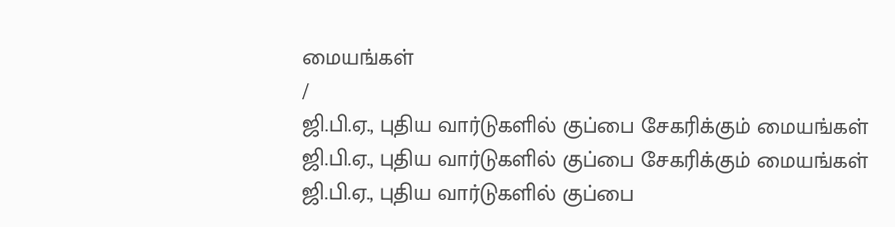மையங்கள்
/
ஜி.பி.ஏ., புதிய வார்டுகளில் குப்பை சேகரிக்கும் மையங்கள்
ஜி.பி.ஏ., புதிய வார்டுகளில் குப்பை சேகரிக்கும் மையங்கள்
ஜி.பி.ஏ., புதிய வார்டுகளில் குப்பை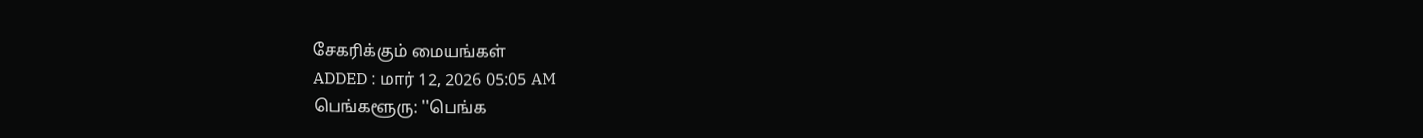சேகரிக்கும் மையங்கள்
ADDED : மார் 12, 2026 05:05 AM
பெங்களூரு: ''பெங்க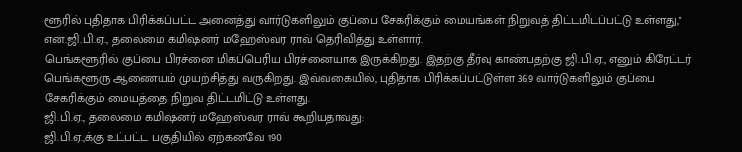ளூரில் புதிதாக பிரிக்கப்பட்ட அனைத்து வார்டுகளிலும் குப்பை சேகரிக்கும் மையங்கள் நிறுவத் திட்டமிடப்பட்டு உள்ளது,'' என.ஜி.பி.ஏ., தலைமை கமிஷனர் மஹேஸ்வர ராவ் தெரிவித்து உள்ளார்.
பெங்களூரில் குப்பை பிரச்னை மிகப்பெரிய பிரச்னையாக இருக்கிறது. இதற்கு தீர்வு காண்பதற்கு ஜி.பி.ஏ., எனும் கிரேட்டர் பெங்களூரு ஆணையம் முயற்சித்து வருகிறது. இவ்வகையில், புதிதாக பிரிக்கப்பட்டுள்ள 369 வார்டுகளிலும் குப்பை சேகரிக்கும் மையத்தை நிறுவ திட்டமிட்டு உள்ளது.
ஜி.பி.ஏ., தலைமை கமிஷனர் மஹேஸ்வர ராவ் கூறியதாவது:
ஜி.பி.ஏ.,க்கு உட்பட்ட பகுதியில் ஏற்கனவே 190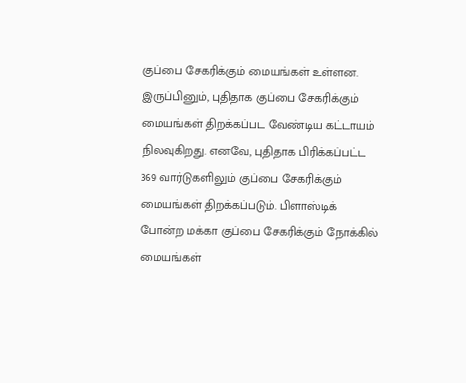குப்பை சேகரிக்கும் மையங்கள் உள்ளன. இருப்பினும், புதிதாக குப்பை சேகரிக்கும் மையங்கள் திறக்கப்பட வேண்டிய கட்டாயம் நிலவுகிறது. எனவே, புதிதாக பிரிக்கப்பட்ட 369 வார்டுகளிலும் குப்பை சேகரிக்கும் மையங்கள் திறக்கப்படும். பிளாஸ்டிக் போன்ற மக்கா குப்பை சேகரிக்கும் நோக்கில் மையங்கள்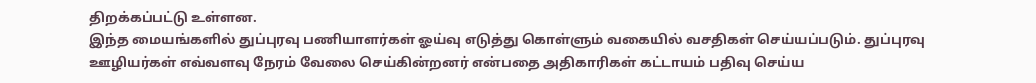திறக்கப்பட்டு உள்ளன.
இந்த மையங்களில் துப்புரவு பணியாளர்கள் ஓய்வு எடுத்து கொள்ளும் வகையில் வசதிகள் செய்யப்படும். துப்புரவு ஊழியர்கள் எவ்வளவு நேரம் வேலை செய்கின்றனர் என்பதை அதிகாரிகள் கட்டாயம் பதிவு செய்ய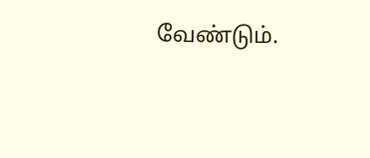வேண்டும்.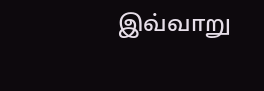இவ்வாறு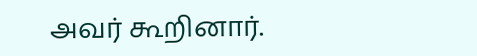அவர் கூறினார்.